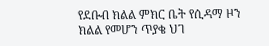የደቡብ ክልል ምክር ቤት የሲዳማ ዞን ክልል የመሆን ጥያቄ ህገ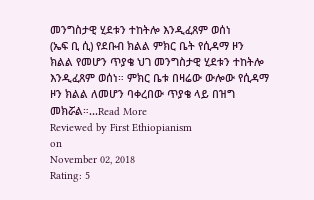መንግስታዊ ሂደቱን ተከትሎ እንዲፈጸም ወሰነ
(ኤፍ ቢ ሲ) የደቡብ ክልል ምክር ቤት የሲዳማ ዞን ክልል የመሆን ጥያቄ ህገ መንግስታዊ ሂደቱን ተከትሎ እንዲፈጸም ወሰነ። ምክር ቤቱ በዛሬው ውሎው የሲዳማ ዞን ክልል ለመሆን ባቀረበው ጥያቄ ላይ በዝግ መክሯል።...Read More
Reviewed by First Ethiopianism
on
November 02, 2018
Rating: 5